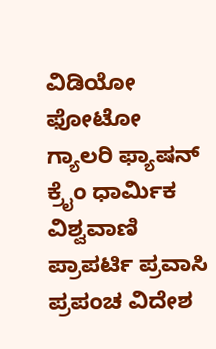ವಿಡಿಯೋ ಫೋಟೋ ಗ್ಯಾಲರಿ ಫ್ಯಾಷನ್ ಕ್ರೈಂ ಧಾರ್ಮಿಕ ವಿಶ್ವವಾಣಿ ಪ್ರಾಪರ್ಟಿ ಪ್ರವಾಸಿ ಪ್ರಪಂಚ ವಿದೇಶ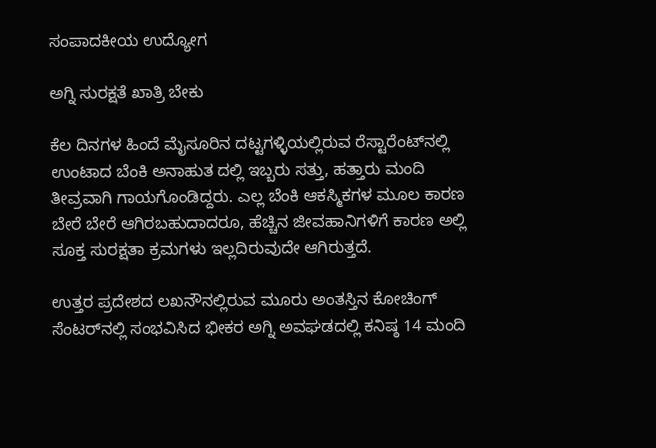ಸಂಪಾದಕೀಯ ಉದ್ಯೋಗ

ಅಗ್ನಿ ಸುರಕ್ಷತೆ ಖಾತ್ರಿ ಬೇಕು

ಕೆಲ ದಿನಗಳ ಹಿಂದೆ ಮೈಸೂರಿನ ದಟ್ಟಗಳ್ಳಿಯಲ್ಲಿರುವ ರೆಸ್ಟಾರೆಂಟ್‌ನಲ್ಲಿ ಉಂಟಾದ ಬೆಂಕಿ ಅನಾಹುತ ದಲ್ಲಿ ಇಬ್ಬರು ಸತ್ತು, ಹತ್ತಾರು ಮಂದಿ ತೀವ್ರವಾಗಿ ಗಾಯಗೊಂಡಿದ್ದರು. ಎಲ್ಲ ಬೆಂಕಿ ಆಕಸ್ಮಿಕಗಳ ಮೂಲ ಕಾರಣ ಬೇರೆ ಬೇರೆ ಆಗಿರಬಹುದಾದರೂ, ಹೆಚ್ಚಿನ ಜೀವಹಾನಿಗಳಿಗೆ ಕಾರಣ ಅಲ್ಲಿ ಸೂಕ್ತ ಸುರಕ್ಷತಾ ಕ್ರಮಗಳು ಇಲ್ಲದಿರುವುದೇ ಆಗಿರುತ್ತದೆ.

ಉತ್ತರ ಪ್ರದೇಶದ ಲಖನೌನಲ್ಲಿರುವ ಮೂರು ಅಂತಸ್ತಿನ ಕೋಚಿಂಗ್ ಸೆಂಟರ್‌ನಲ್ಲಿ ಸಂಭವಿಸಿದ ಭೀಕರ ಅಗ್ನಿ ಅವಘಡದಲ್ಲಿ ಕನಿಷ್ಠ 14 ಮಂದಿ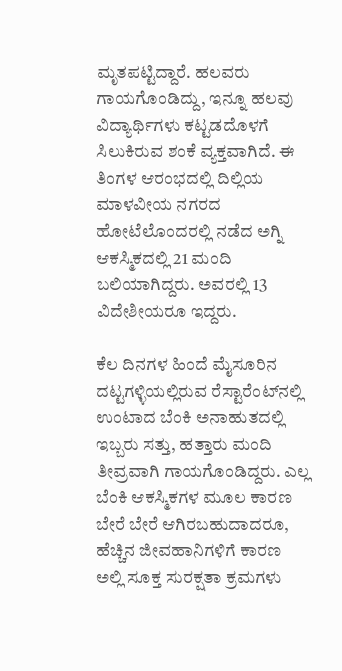ಮೃತಪಟ್ಟಿದ್ದಾರೆ. ಹಲವರು ಗಾಯಗೊಂಡಿದ್ದು, ಇನ್ನೂ ಹಲವು ವಿದ್ಯಾರ್ಥಿಗಳು ಕಟ್ಟಡದೊಳಗೆ ಸಿಲುಕಿರುವ ಶಂಕೆ ವ್ಯಕ್ತವಾಗಿದೆ. ಈ ತಿಂಗಳ ಆರಂಭದಲ್ಲಿ ದಿಲ್ಲಿಯ ಮಾಳವೀಯ ನಗರದ ಹೋಟೆಲೊಂದರಲ್ಲಿ ನಡೆದ ಅಗ್ನಿ ಆಕಸ್ಮಿಕದಲ್ಲಿ 21 ಮಂದಿ ಬಲಿಯಾಗಿದ್ದರು. ಅವರಲ್ಲಿ 13 ವಿದೇಶೀಯರೂ ಇದ್ದರು.

ಕೆಲ ದಿನಗಳ ಹಿಂದೆ ಮೈಸೂರಿನ ದಟ್ಟಗಳ್ಳಿಯಲ್ಲಿರುವ ರೆಸ್ಟಾರೆಂಟ್‌ನಲ್ಲಿ ಉಂಟಾದ ಬೆಂಕಿ ಅನಾಹುತದಲ್ಲಿ ಇಬ್ಬರು ಸತ್ತು, ಹತ್ತಾರು ಮಂದಿ ತೀವ್ರವಾಗಿ ಗಾಯಗೊಂಡಿದ್ದರು. ಎಲ್ಲ ಬೆಂಕಿ ಆಕಸ್ಮಿಕಗಳ ಮೂಲ ಕಾರಣ ಬೇರೆ ಬೇರೆ ಆಗಿರಬಹುದಾದರೂ, ಹೆಚ್ಚಿನ ಜೀವಹಾನಿಗಳಿಗೆ ಕಾರಣ ಅಲ್ಲಿ ಸೂಕ್ತ ಸುರಕ್ಷತಾ ಕ್ರಮಗಳು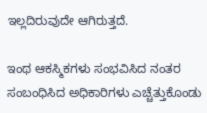ಇಲ್ಲದಿರುವುದೇ ಆಗಿರುತ್ತದೆ.

ಇಂಥ ಆಕಸ್ಮಿಕಗಳು ಸಂಭವಿಸಿದ ನಂತರ ಸಂಬಂಧಿಸಿದ ಅಧಿಕಾರಿಗಳು ಎಚ್ಚೆತ್ತುಕೊಂಡು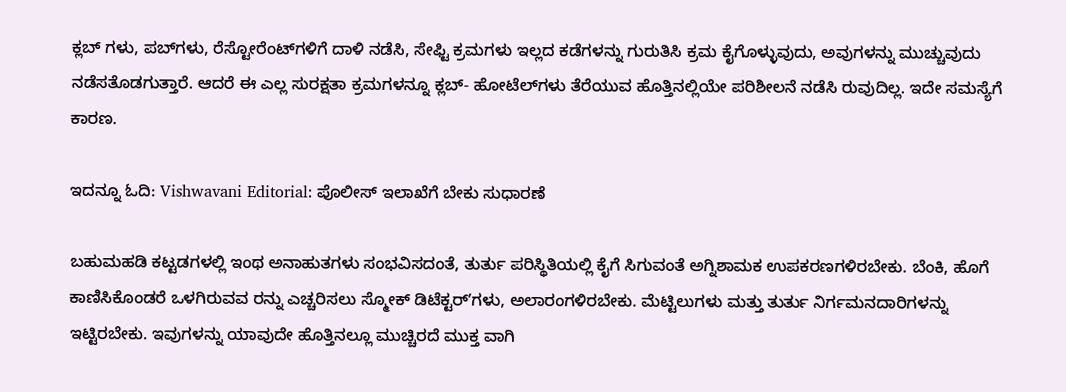ಕ್ಲಬ್‌ ಗಳು, ಪಬ್‌ಗಳು, ರೆಸ್ಟೋರೆಂಟ್‌ಗಳಿಗೆ ದಾಳಿ ನಡೆಸಿ, ಸೇಫ್ಟಿ ಕ್ರಮಗಳು ಇಲ್ಲದ ಕಡೆಗಳನ್ನು ಗುರುತಿಸಿ ಕ್ರಮ ಕೈಗೊಳ್ಳುವುದು, ಅವುಗಳನ್ನು ಮುಚ್ಚುವುದು ನಡೆಸತೊಡಗುತ್ತಾರೆ. ಆದರೆ ಈ ಎಲ್ಲ ಸುರಕ್ಷತಾ ಕ್ರಮಗಳನ್ನೂ ಕ್ಲಬ್- ಹೋಟೆಲ್‌ಗಳು ತೆರೆಯುವ ಹೊತ್ತಿನಲ್ಲಿಯೇ ಪರಿಶೀಲನೆ ನಡೆಸಿ ರುವುದಿಲ್ಲ. ಇದೇ ಸಮಸ್ಯೆಗೆ ಕಾರಣ.

ಇದನ್ನೂ ಓದಿ: Vishwavani Editorial: ಪೊಲೀಸ್ ಇಲಾಖೆಗೆ ಬೇಕು ಸುಧಾರಣೆ

ಬಹುಮಹಡಿ ಕಟ್ಟಡಗಳಲ್ಲಿ ಇಂಥ ಅನಾಹುತಗಳು ಸಂಭವಿಸದಂತೆ, ತುರ್ತು ಪರಿಸ್ಥಿತಿಯಲ್ಲಿ ಕೈಗೆ ಸಿಗುವಂತೆ ಅಗ್ನಿಶಾಮಕ ಉಪಕರಣಗಳಿರಬೇಕು. ಬೆಂಕಿ, ಹೊಗೆ ಕಾಣಿಸಿಕೊಂಡರೆ ಒಳಗಿರುವವ ರನ್ನು ಎಚ್ಚರಿಸಲು ಸ್ಮೋಕ್ ಡಿಟೆಕ್ಟರ್ʼಗಳು, ಅಲಾರಂಗಳಿರಬೇಕು. ಮೆಟ್ಟಿಲುಗಳು ಮತ್ತು ತುರ್ತು ನಿರ್ಗಮನದಾರಿಗಳನ್ನು ಇಟ್ಟಿರಬೇಕು. ಇವುಗಳನ್ನು ಯಾವುದೇ ಹೊತ್ತಿನಲ್ಲೂ ಮುಚ್ಚಿರದೆ ಮುಕ್ತ ವಾಗಿ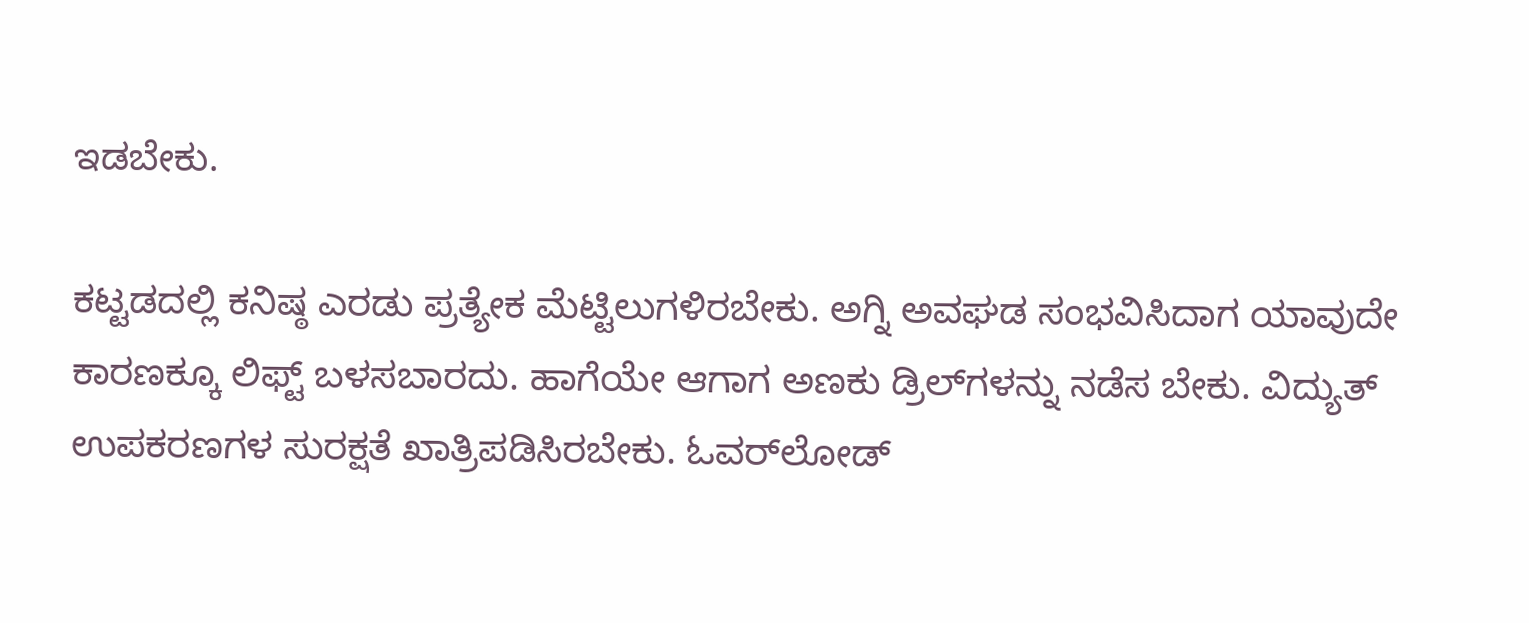ಇಡಬೇಕು.

ಕಟ್ಟಡದಲ್ಲಿ ಕನಿಷ್ಠ ಎರಡು ಪ್ರತ್ಯೇಕ ಮೆಟ್ಟಿಲುಗಳಿರಬೇಕು. ಅಗ್ನಿ ಅವಘಡ ಸಂಭವಿಸಿದಾಗ ಯಾವುದೇ ಕಾರಣಕ್ಕೂ ಲಿಫ್ಟ್ ಬಳಸಬಾರದು. ಹಾಗೆಯೇ ಆಗಾಗ ಅಣಕು ಡ್ರಿಲ್‌ಗಳನ್ನು ನಡೆಸ ಬೇಕು. ವಿದ್ಯುತ್ ಉಪಕರಣಗಳ ಸುರಕ್ಷತೆ ಖಾತ್ರಿಪಡಿಸಿರಬೇಕು. ಓವರ್‌ಲೋಡ್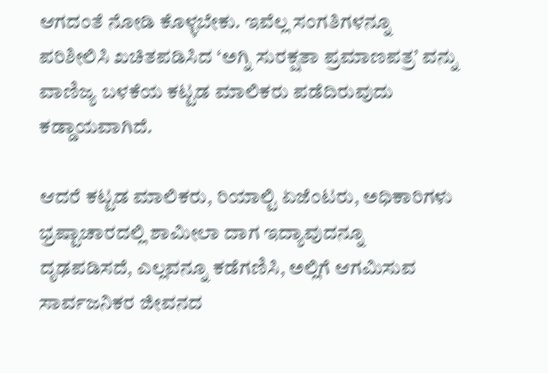ಆಗದಂತೆ ನೋಡಿ ಕೊಳ್ಳಬೇಕು. ಇವೆಲ್ಲ ಸಂಗತಿಗಳನ್ನೂ ಪರಿಶೀಲಿಸಿ ಖಚಿತಪಡಿಸಿದ ‘ಅಗ್ನಿ ಸುರಕ್ಷತಾ ಪ್ರಮಾಣಪತ್ರ’ ವನ್ನು ವಾಣಿಜ್ಯ ಬಳಕೆಯ ಕಟ್ಟಡ ಮಾಲಿಕರು ಪಡೆದಿರುವುದು ಕಡ್ಡಾಯವಾಗಿದೆ.

ಆದರೆ ಕಟ್ಟಡ ಮಾಲಿಕರು, ರಿಯಾಲ್ಟಿ ಏಜೆಂಟರು, ಅಧಿಕಾರಿಗಳು ಭ್ರಷ್ಟಾಚಾರದಲ್ಲಿ ಶಾಮೀಲಾ ದಾಗ ಇದ್ಯಾವುದನ್ನೂ ದೃಢಪಡಿಸದೆ, ಎಲ್ಲವನ್ನೂ ಕಡೆಗಣಿಸಿ, ಅಲ್ಲಿಗೆ ಆಗಮಿಸುವ ಸಾರ್ವಜನಿಕರ ಜೀವನದ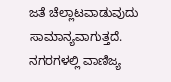ಜತೆ ಚೆಲ್ಲಾಟವಾಡುವುದು ಸಾಮಾನ್ಯವಾಗುತ್ತದೆ. ನಗರಗಳಲ್ಲಿ ವಾಣಿಜ್ಯ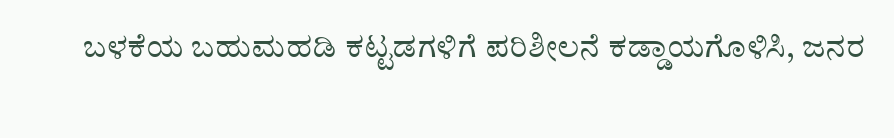ಬಳಕೆಯ ಬಹುಮಹಡಿ ಕಟ್ಟಡಗಳಿಗೆ ಪರಿಶೀಲನೆ ಕಡ್ಡಾಯಗೊಳಿಸಿ, ಜನರ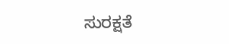ಸುರಕ್ಷತೆ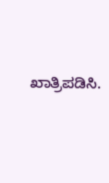ಖಾತ್ರಿಪಡಿಸಿ.